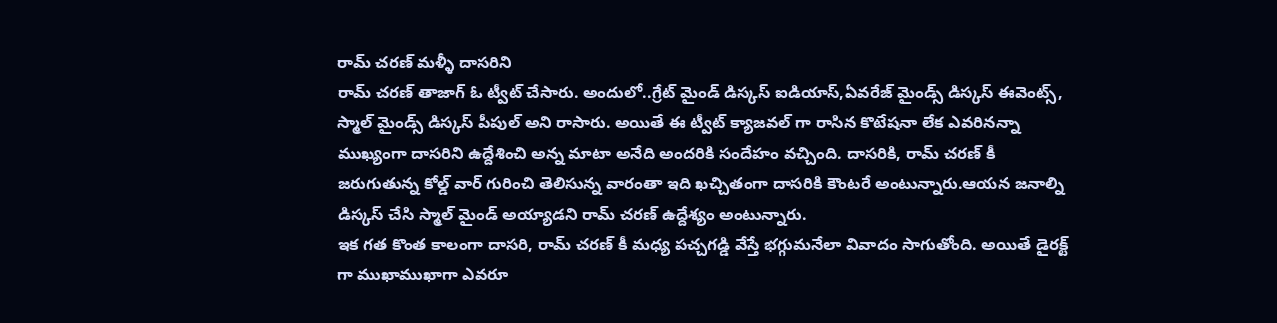రామ్ చరణ్ మళ్ళీ దాసరిని
రామ్ చరణ్ తాజాగ్ ఓ ట్వీట్ చేసారు. అందులో..గ్రేట్ మైండ్ డిస్కస్ ఐడియాస్,ఏవరేజ్ మైండ్స్ డిస్కస్ ఈవెంట్స్, స్మాల్ మైండ్స్ డిస్కస్ పీపుల్ అని రాసారు. అయితే ఈ ట్వీట్ క్యాజవల్ గా రాసిన కొటేషనా లేక ఎవరినన్నా ముఖ్యంగా దాసరిని ఉద్దేశించి అన్న మాటా అనేది అందరికి సందేహం వచ్చింది. దాసరికి, రామ్ చరణ్ కీ జరుగుతున్న కోల్డ్ వార్ గురించి తెలిసున్న వారంతా ఇది ఖచ్చితంగా దాసరికి కౌంటరే అంటున్నారు.ఆయన జనాల్ని డిస్కస్ చేసి స్మాల్ మైండ్ అయ్యాడని రామ్ చరణ్ ఉద్దేశ్యం అంటున్నారు.
ఇక గత కొంత కాలంగా దాసరి, రామ్ చరణ్ కీ మధ్య పచ్చగడ్డి వేస్తే భగ్గుమనేలా వివాదం సాగుతోంది. అయితే డైరక్ట్ గా ముఖాముఖాగా ఎవరూ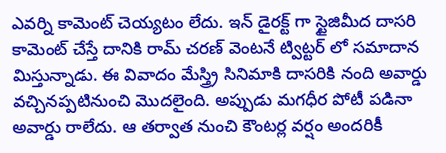ఎవర్ని కామెంట్ చెయ్యటం లేదు. ఇన్ డైరక్ట్ గా స్టైజిమీద దాసరి కామెంట్ చేస్తే దానికి రామ్ చరణ్ వెంటనే ట్విట్టర్ లో సమాదాన మిస్తున్నాడు. ఈ వివాదం మేస్త్ర్రి సినిమాకి దాసరికి నంది అవార్డు వచ్చినప్పటినుంచి మొదలైంది. అప్పుడు మగధీర పోటీ పడినా అవార్డు రాలేదు. ఆ తర్వాత నుంచి కౌంటర్ల వర్షం అందరికీ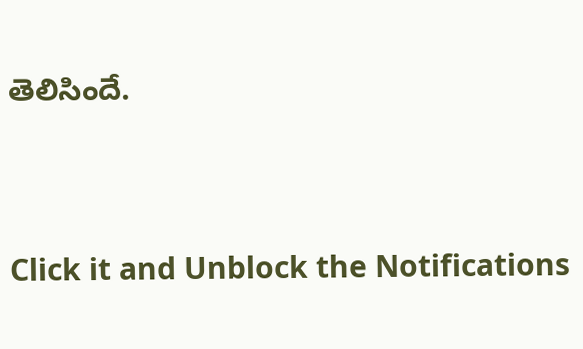తెలిసిందే.


Click it and Unblock the Notifications